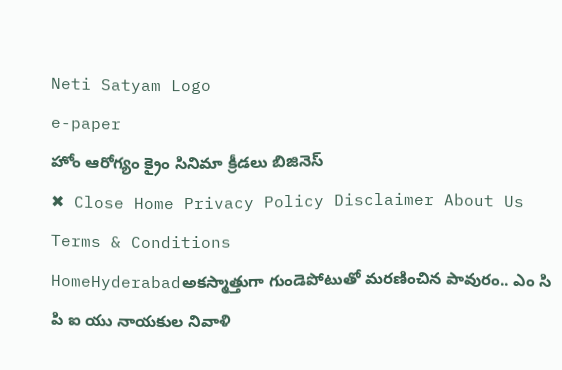Neti Satyam Logo
e-paper
హోం ఆరోగ్యం క్రైం సినిమా క్రీడలు బిజినెస్
✖ Close Home Privacy Policy Disclaimer About Us Terms & Conditions
HomeHyderabadఅకస్మాత్తుగా గుండెపోటుతో మరణించిన పావురం.. ఎం సి పి ఐ యు నాయకుల నివాళి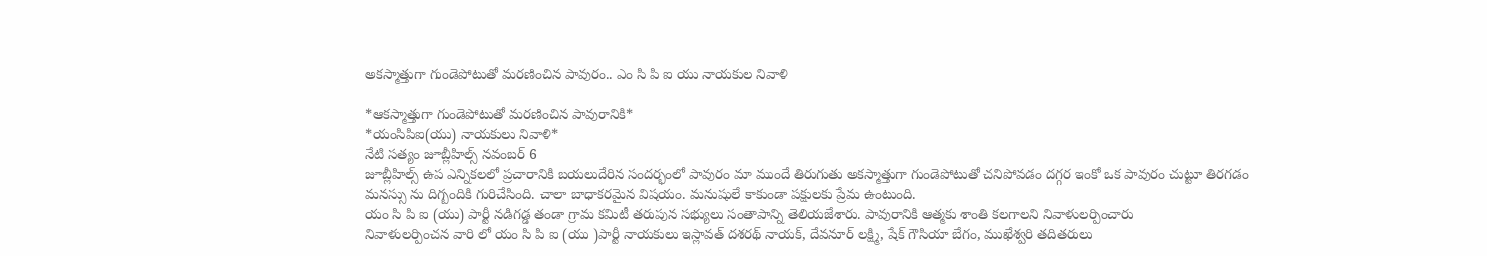అకస్మాత్తుగా గుండెపోటుతో మరణించిన పావురం.. ఎం సి పి ఐ యు నాయకుల నివాళి

*ఆకస్మాత్తుగా గుండెపోటుతో మరణించిన పావురానికి*
*యంసిపిఐ(యు) నాయకులు నివాళి*
నేటి సత్యం జూబ్లీహిల్స్ నవంబర్ 6
జూబ్లీహిల్స్ ఉప ఎన్నికలలో ప్రచారానికి బయలుదేరిన సందర్భంలో పావురం మా ముందే తిరుగుతు అకస్మాత్తుగా గుండెపోటుతో చనిపోవడం దగ్గర ఇంకో ఒక పావురం చుట్టూ తిరగడం మనస్సు ను దిగ్బందికి గురిచేసింది. చాలా బాధాకరమైన విషయం. మనుషులే కాకుండా పక్షులకు ప్రేమ ఉంటుంది.
యం సి పి ఐ (యు) పార్టీ నడిగడ్డ తండా గ్రామ కమిటీ తరుపున సభ్యులు సంతాపాన్ని తెలియజేశారు. పావురానికి ఆత్మకు శాంతి కలగాలని నివాళులర్పించారు
నివాళులర్పించన వారి లో యం సి పి ఐ (యు )పార్టీ నాయకులు ఇస్లావత్ దశరథ్ నాయక్, దేవనూర్ లక్ష్మి, షేక్ గౌసియా బేగం, ముఖేశ్వరి తదితరులు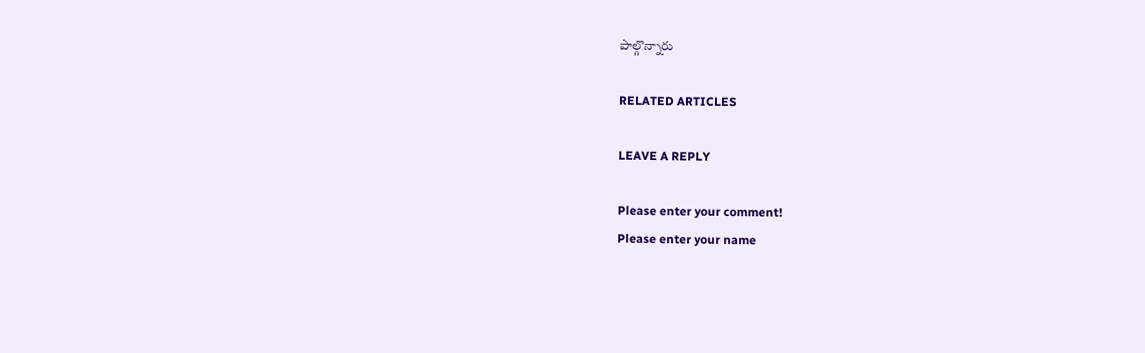పాల్గొన్నారు

RELATED ARTICLES

LEAVE A REPLY

Please enter your comment!
Please enter your name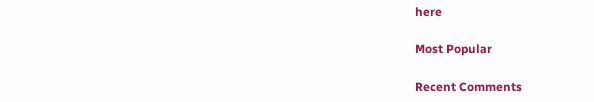here

Most Popular

Recent Comments